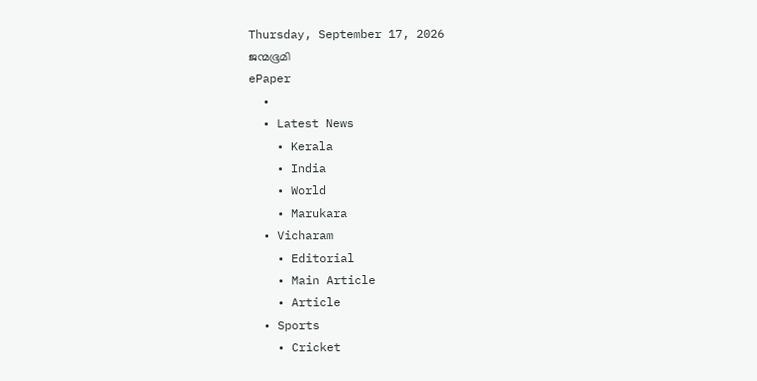Thursday, September 17, 2026
ജന്മഭൂമി
ePaper
  •
  • Latest News
    • Kerala
    • India
    • World
    • Marukara
  • Vicharam
    • Editorial
    • Main Article
    • Article
  • Sports
    • Cricket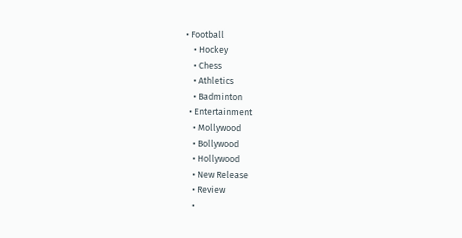• Football
    • Hockey
    • Chess
    • Athletics
    • Badminton
  • Entertainment
    • Mollywood
    • Bollywood
    • Hollywood
    • New Release
    • Review
    •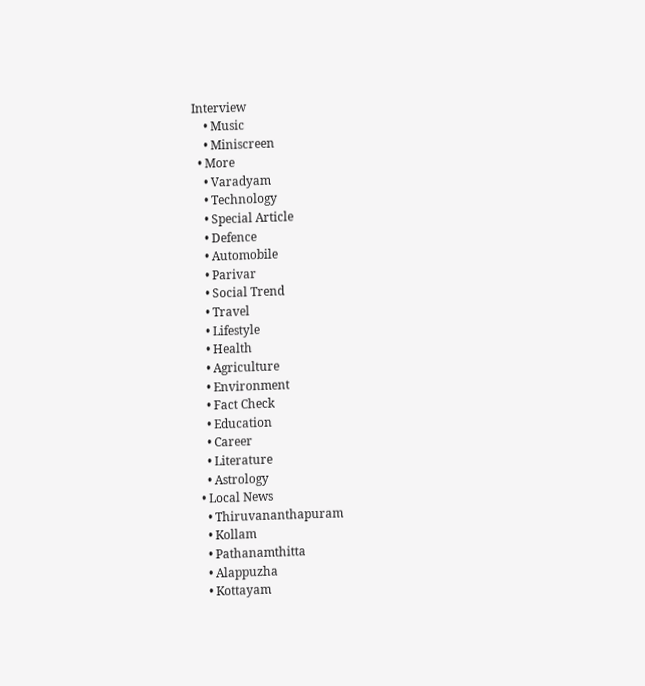Interview
    • Music
    • Miniscreen
  • More
    • Varadyam
    • Technology
    • Special Article
    • Defence
    • Automobile
    • Parivar
    • Social Trend
    • Travel
    • Lifestyle
    • Health
    • Agriculture
    • Environment
    • Fact Check
    • Education
    • Career
    • Literature
    • Astrology
  • Local News
    • Thiruvananthapuram
    • Kollam
    • Pathanamthitta
    • Alappuzha
    • Kottayam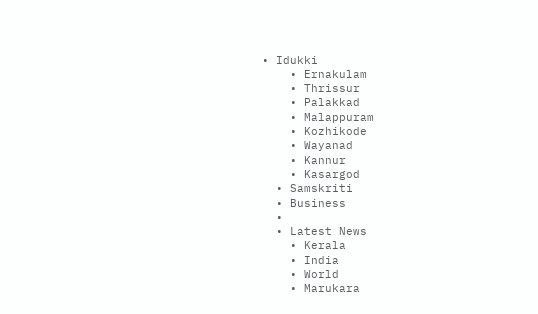• Idukki
    • Ernakulam
    • Thrissur
    • Palakkad
    • Malappuram
    • Kozhikode
    • Wayanad
    • Kannur
    • Kasargod
  • Samskriti
  • Business
  •
  • Latest News
    • Kerala
    • India
    • World
    • Marukara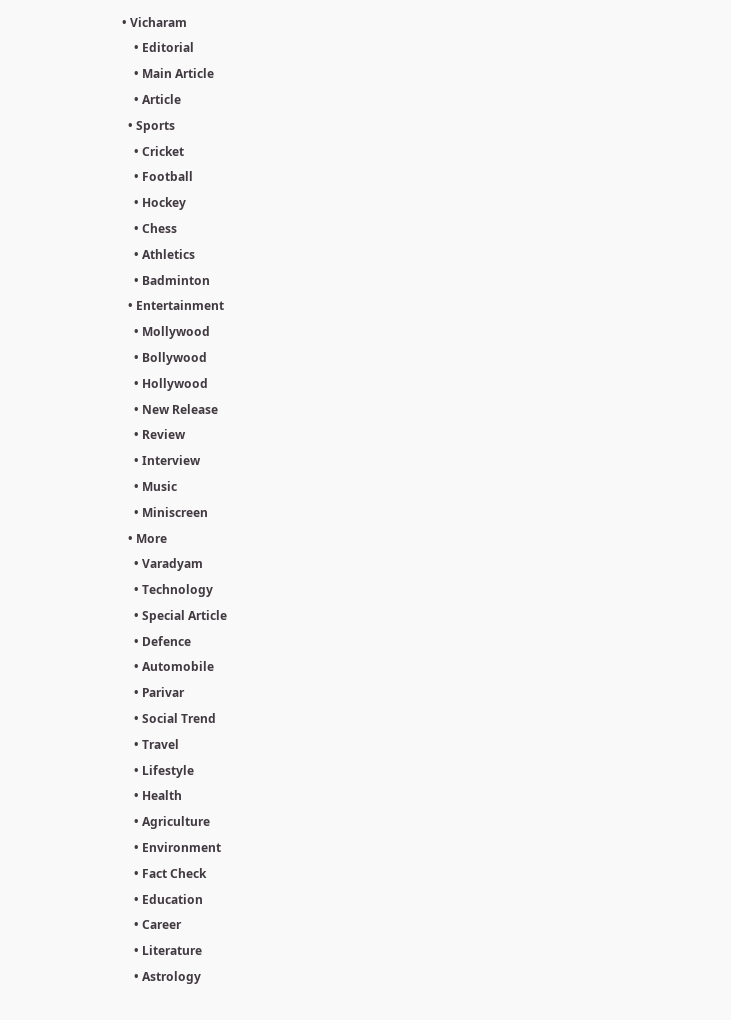• Vicharam
    • Editorial
    • Main Article
    • Article
  • Sports
    • Cricket
    • Football
    • Hockey
    • Chess
    • Athletics
    • Badminton
  • Entertainment
    • Mollywood
    • Bollywood
    • Hollywood
    • New Release
    • Review
    • Interview
    • Music
    • Miniscreen
  • More
    • Varadyam
    • Technology
    • Special Article
    • Defence
    • Automobile
    • Parivar
    • Social Trend
    • Travel
    • Lifestyle
    • Health
    • Agriculture
    • Environment
    • Fact Check
    • Education
    • Career
    • Literature
    • Astrology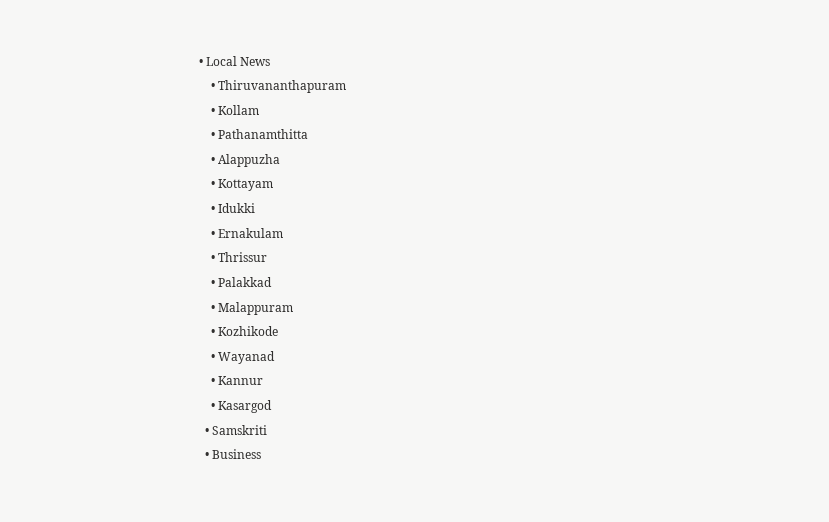• Local News
    • Thiruvananthapuram
    • Kollam
    • Pathanamthitta
    • Alappuzha
    • Kottayam
    • Idukki
    • Ernakulam
    • Thrissur
    • Palakkad
    • Malappuram
    • Kozhikode
    • Wayanad
    • Kannur
    • Kasargod
  • Samskriti
  • Business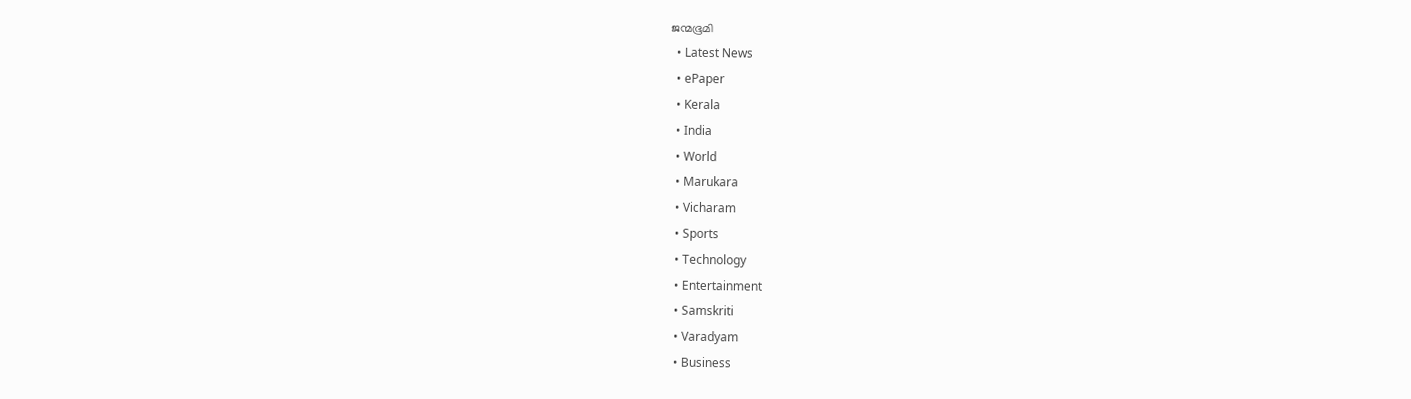ജന്മഭൂമി
  • Latest News
  • ePaper
  • Kerala
  • India
  • World
  • Marukara
  • Vicharam
  • Sports
  • Technology
  • Entertainment
  • Samskriti
  • Varadyam
  • Business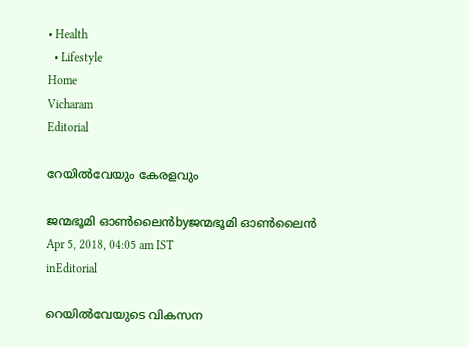• Health
  • Lifestyle
Home
Vicharam
Editorial

റേയിൽവേയും കേരളവും

ജന്മഭൂമി ഓണ്‍ലൈന്‍byജന്മഭൂമി ഓണ്‍ലൈന്‍
Apr 5, 2018, 04:05 am IST
inEditorial

റെയില്‍വേയുടെ വികസന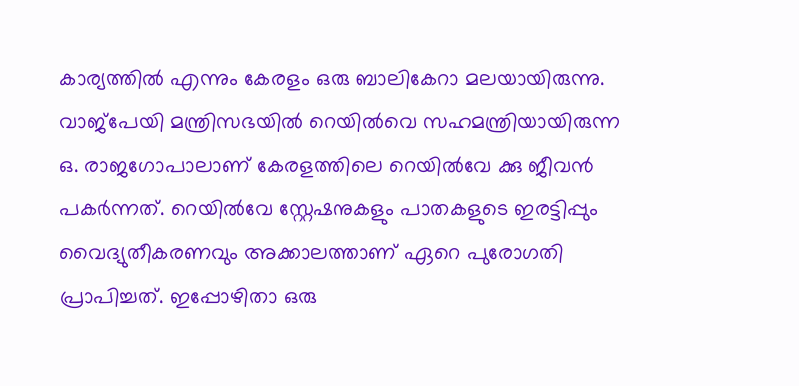കാര്യത്തില്‍ എന്നും കേരളം ഒരു ബാലികേറാ മലയായിരുന്നു. വാജ്‌പേയി മന്ത്രിസഭയില്‍ റെയില്‍വെ സഹമന്ത്രിയായിരുന്ന ഒ. രാജഗോപാലാണ് കേരളത്തിലെ റെയില്‍വേ ക്കു ജീവന്‍ പകര്‍ന്നത്. റെയില്‍വേ സ്റ്റേഷനുകളും പാതകളുടെ ഇരട്ടിപ്പും വൈദ്യുതീകരണവും അക്കാലത്താണ് ഏറെ പുരോഗതി പ്രാപിച്ചത്. ഇപ്പോഴിതാ ഒരു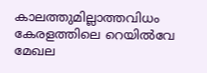കാലത്തുമില്ലാത്തവിധം കേരളത്തിലെ റെയില്‍വേ മേഖല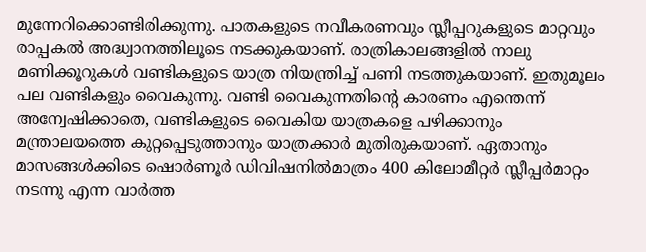മുന്നേറിക്കൊണ്ടിരിക്കുന്നു. പാതകളുടെ നവീകരണവും സ്ലീപ്പറുകളുടെ മാറ്റവും രാപ്പകല്‍ അദ്ധ്വാനത്തിലൂടെ നടക്കുകയാണ്. രാത്രികാലങ്ങളില്‍ നാലു മണിക്കൂറുകള്‍ വണ്ടികളുടെ യാത്ര നിയന്ത്രിച്ച് പണി നടത്തുകയാണ്. ഇതുമൂലം പല വണ്ടികളും വൈകുന്നു. വണ്ടി വൈകുന്നതിന്റെ കാരണം എന്തെന്ന് അന്വേഷിക്കാതെ, വണ്ടികളുടെ വൈകിയ യാത്രകളെ പഴിക്കാനും മന്ത്രാലയത്തെ കുറ്റപ്പെടുത്താനും യാത്രക്കാര്‍ മുതിരുകയാണ്. ഏതാനും മാസങ്ങള്‍ക്കിടെ ഷൊര്‍ണൂര്‍ ഡിവിഷനില്‍മാത്രം 400 കിലോമീറ്റര്‍ സ്ലീപ്പര്‍മാറ്റം നടന്നു എന്ന വാര്‍ത്ത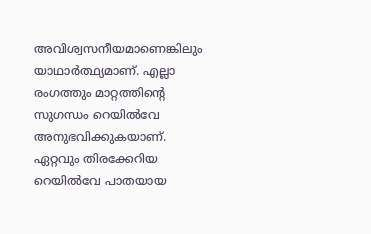അവിശ്വസനീയമാണെങ്കിലും യാഥാര്‍ത്ഥ്യമാണ്. എല്ലാ രംഗത്തും മാറ്റത്തിന്റെ സുഗന്ധം റെയില്‍വേ അനുഭവിക്കുകയാണ്. ഏറ്റവും തിരക്കേറിയ റെയില്‍വേ പാതയായ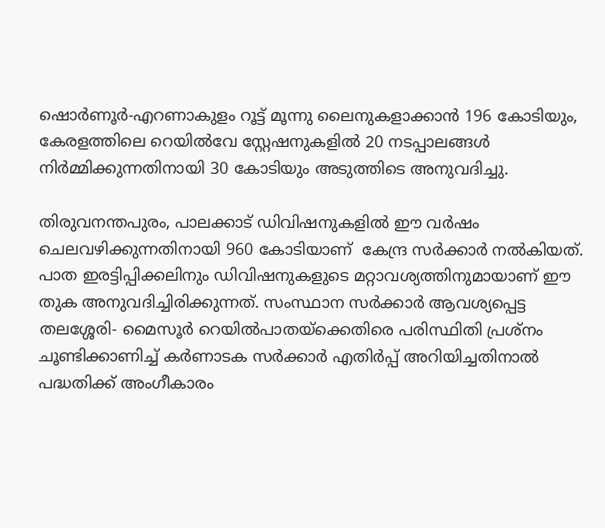ഷൊര്‍ണൂര്‍-എറണാകുളം റൂട്ട് മൂന്നു ലൈനുകളാക്കാന്‍ 196 കോടിയും, കേരളത്തിലെ റെയില്‍വേ സ്റ്റേഷനുകളില്‍ 20 നടപ്പാലങ്ങള്‍ നിര്‍മ്മിക്കുന്നതിനായി 30 കോടിയും അടുത്തിടെ അനുവദിച്ചു.

തിരുവനന്തപുരം, പാലക്കാട് ഡിവിഷനുകളില്‍ ഈ വര്‍ഷം ചെലവഴിക്കുന്നതിനായി 960 കോടിയാണ്  കേന്ദ്ര സര്‍ക്കാര്‍ നല്‍കിയത്. പാത ഇരട്ടിപ്പിക്കലിനും ഡിവിഷനുകളുടെ മറ്റാവശ്യത്തിനുമായാണ് ഈ തുക അനുവദിച്ചിരിക്കുന്നത്. സംസ്ഥാന സര്‍ക്കാര്‍ ആവശ്യപ്പെട്ട തലശ്ശേരി- മൈസൂര്‍ റെയില്‍പാതയ്‌ക്കെതിരെ പരിസ്ഥിതി പ്രശ്‌നം ചൂണ്ടിക്കാണിച്ച് കര്‍ണാടക സര്‍ക്കാര്‍ എതിര്‍പ്പ് അറിയിച്ചതിനാല്‍ പദ്ധതിക്ക് അംഗീകാരം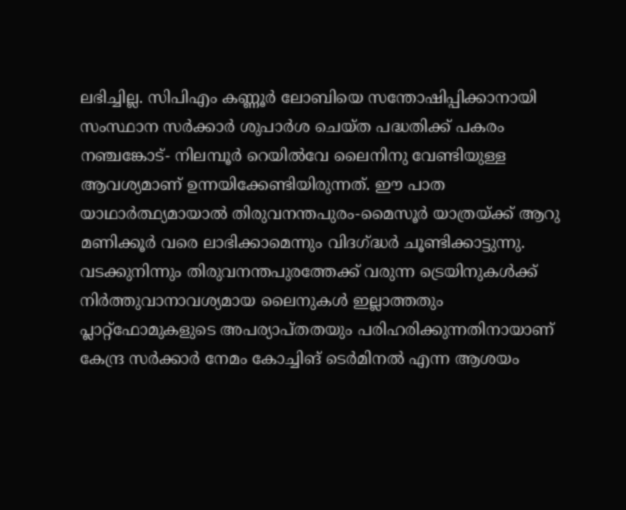ലഭിച്ചില്ല. സിപിഎം കണ്ണൂര്‍ ലോബിയെ സന്തോഷിപ്പിക്കാനായി സംസ്ഥാന സര്‍ക്കാര്‍ ശുപാര്‍ശ ചെയ്ത പദ്ധതിക്ക് പകരം നഞ്ചങ്കോട്- നിലമ്പൂര്‍ റെയില്‍വേ ലൈനിനു വേണ്ടിയുള്ള ആവശ്യമാണ് ഉന്നയിക്കേണ്ടിയിരുന്നത്. ഈ പാത യാഥാര്‍ത്ഥ്യമായാല്‍ തിരുവനന്തപുരം-മൈസൂര്‍ യാത്രയ്‌ക്ക് ആറു മണിക്കൂര്‍ വരെ ലാഭിക്കാമെന്നും വിദഗ്‌ദ്ധര്‍ ചൂണ്ടിക്കാട്ടുന്നു. വടക്കുനിന്നും തിരുവനന്തപുരത്തേക്ക് വരുന്ന ട്രെയിനുകള്‍ക്ക് നിര്‍ത്തുവാനാവശ്യമായ ലൈനുകള്‍ ഇല്ലാത്തതും പ്ലാറ്റ്‌ഫോമുകളുടെ അപര്യാപ്തതയും പരിഹരിക്കുന്നതിനായാണ് കേന്ദ്ര സര്‍ക്കാര്‍ നേമം കോച്ചിങ് ടെര്‍മിനല്‍ എന്ന ആശയം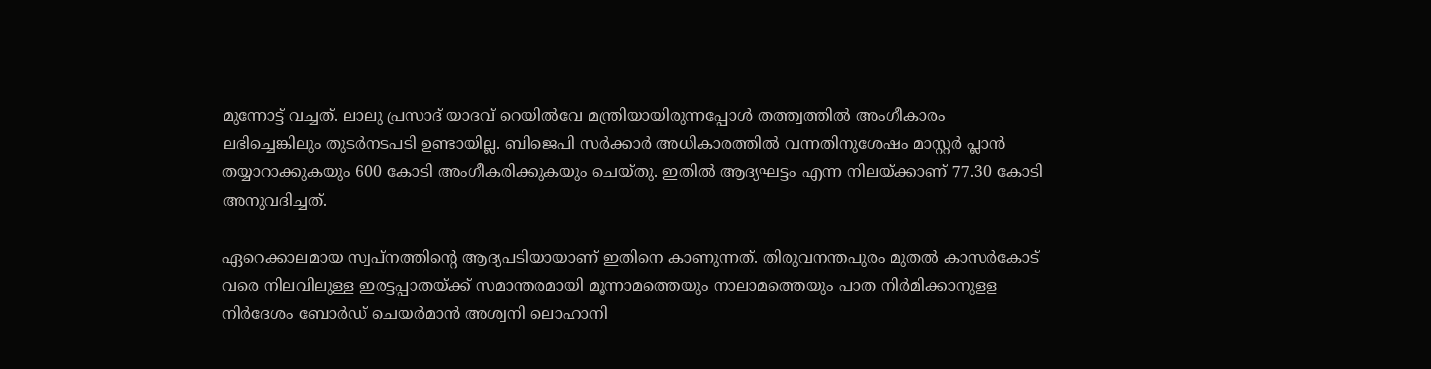മുന്നോട്ട് വച്ചത്. ലാലു പ്രസാദ് യാദവ് റെയില്‍വേ മന്ത്രിയായിരുന്നപ്പോള്‍ തത്ത്വത്തില്‍ അംഗീകാരം ലഭിച്ചെങ്കിലും തുടര്‍നടപടി ഉണ്ടായില്ല. ബിജെപി സര്‍ക്കാര്‍ അധികാരത്തില്‍ വന്നതിനുശേഷം മാസ്റ്റര്‍ പ്ലാന്‍ തയ്യാറാക്കുകയും 600 കോടി അംഗീകരിക്കുകയും ചെയ്തു. ഇതില്‍ ആദ്യഘട്ടം എന്ന നിലയ്‌ക്കാണ് 77.30 കോടി അനുവദിച്ചത്.

ഏറെക്കാലമായ സ്വപ്‌നത്തിന്റെ ആദ്യപടിയായാണ് ഇതിനെ കാണുന്നത്. തിരുവനന്തപുരം മുതല്‍ കാസര്‍കോട് വരെ നിലവിലുള്ള ഇരട്ടപ്പാതയ്‌ക്ക് സമാന്തരമായി മൂന്നാമത്തെയും നാലാമത്തെയും പാത നിര്‍മിക്കാനുളള നിര്‍ദേശം ബോര്‍ഡ് ചെയര്‍മാന്‍ അശ്വനി ലൊഹാനി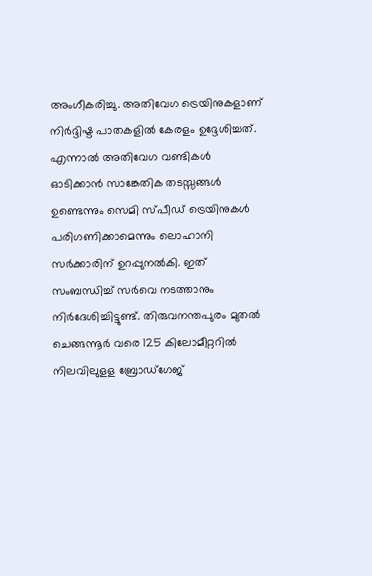അംഗീകരിച്ചു. അതിവേഗ ട്രെയിനുകളാണ് നിര്‍ദ്ദിഷ്ട പാതകളില്‍ കേരളം ഉദ്ദേശിച്ചത്. എന്നാല്‍ അതിവേഗ വണ്ടികള്‍ ഓടിക്കാന്‍ സാങ്കേതിക തടസ്സങ്ങള്‍ ഉണ്ടെന്നും സെമി സ്പീഡ് ട്രെയിനുകള്‍ പരിഗണിക്കാമെന്നും ലൊഹാനി സര്‍ക്കാരിന് ഉറപ്പുനല്‍കി. ഇത് സംബന്ധിച്ച് സര്‍വെ നടത്താനും നിര്‍ദേശിച്ചിട്ടുണ്ട്. തിരുവനന്തപുരം മുതല്‍ ചെങ്ങന്നൂര്‍ വരെ 125 കിലോമീറ്ററില്‍ നിലവിലുളള ബ്രോഡ്‌ഗേജ്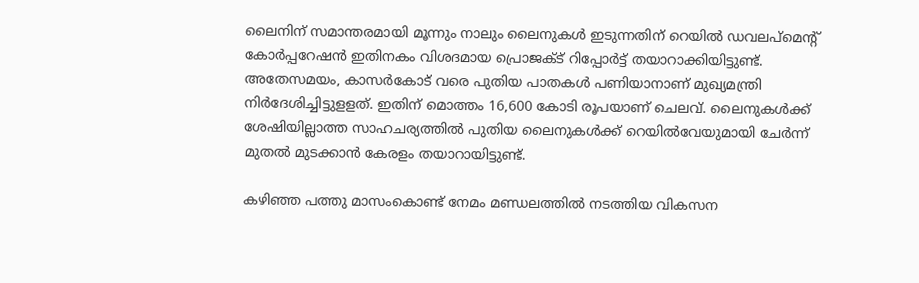ലൈനിന് സമാന്തരമായി മൂന്നും നാലും ലൈനുകള്‍ ഇടുന്നതിന് റെയില്‍ ഡവലപ്‌മെന്റ് കോര്‍പ്പറേഷന്‍ ഇതിനകം വിശദമായ പ്രൊജക്ട് റിപ്പോര്‍ട്ട് തയാറാക്കിയിട്ടുണ്ട്. അതേസമയം, കാസര്‍കോട് വരെ പുതിയ പാതകള്‍ പണിയാനാണ് മുഖ്യമന്ത്രി നിര്‍ദേശിച്ചിട്ടുളളത്. ഇതിന് മൊത്തം 16,600 കോടി രൂപയാണ് ചെലവ്. ലൈനുകള്‍ക്ക് ശേഷിയില്ലാത്ത സാഹചര്യത്തില്‍ പുതിയ ലൈനുകള്‍ക്ക് റെയില്‍വേയുമായി ചേര്‍ന്ന് മുതല്‍ മുടക്കാന്‍ കേരളം തയാറായിട്ടുണ്ട്.

കഴിഞ്ഞ പത്തു മാസംകൊണ്ട് നേമം മണ്ഡലത്തില്‍ നടത്തിയ വികസന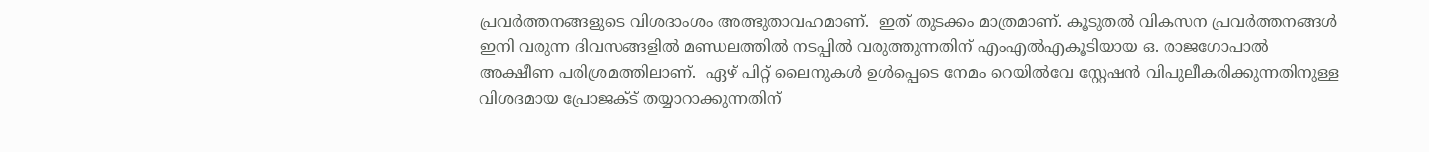പ്രവര്‍ത്തനങ്ങളുടെ വിശദാംശം അത്ഭുതാവഹമാണ്.  ഇത് തുടക്കം മാത്രമാണ്. കൂടുതല്‍ വികസന പ്രവര്‍ത്തനങ്ങള്‍ ഇനി വരുന്ന ദിവസങ്ങളില്‍ മണ്ഡലത്തില്‍ നടപ്പില്‍ വരുത്തുന്നതിന് എംഎല്‍എകൂടിയായ ഒ. രാജഗോപാല്‍ അക്ഷീണ പരിശ്രമത്തിലാണ്.  ഏഴ് പിറ്റ് ലൈനുകള്‍ ഉള്‍പ്പെടെ നേമം റെയില്‍വേ സ്റ്റേഷന്‍ വിപുലീകരിക്കുന്നതിനുള്ള വിശദമായ പ്രോജക്ട് തയ്യാറാക്കുന്നതിന്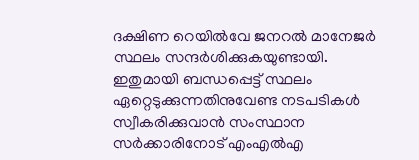ദക്ഷിണ റെയില്‍വേ ജനറല്‍ മാനേജര്‍ സ്ഥലം സന്ദര്‍ശിക്കുകയുണ്ടായി. ഇതുമായി ബന്ധപ്പെട്ട് സ്ഥലം ഏറ്റെടുക്കുന്നതിനുവേണ്ട നടപടികള്‍ സ്വീകരിക്കുവാന്‍ സംസ്ഥാന സര്‍ക്കാരിനോട് എംഎല്‍എ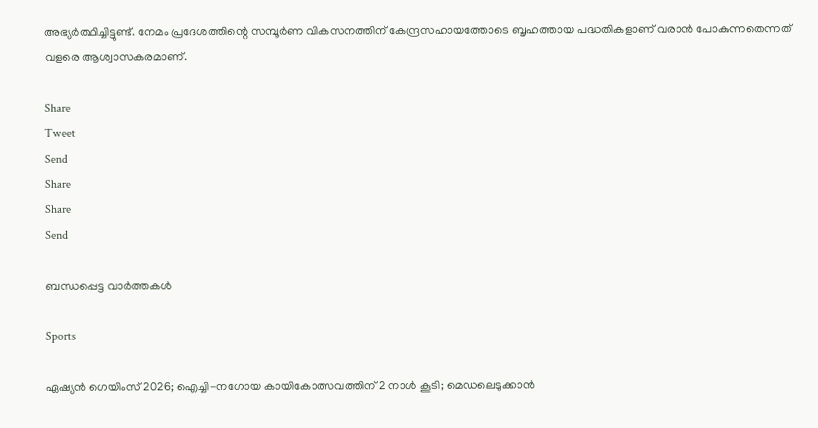അഭ്യര്‍ത്ഥിച്ചിട്ടുണ്ട്. നേമം പ്രദേശത്തിന്റെ സമ്പൂര്‍ണ വികസനത്തിന് കേന്ദ്രസഹായത്തോടെ ബൃഹത്തായ പദ്ധതികളാണ് വരാന്‍ പോകുന്നതെന്നത് വളരെ ആശ്വാസകരമാണ്.

Share
Tweet
Send
Share
Share
Send

ബന്ധപ്പെട്ട വാര്‍ത്തകള്‍

Sports

ഏഷ്യന്‍ ഗെയിംസ് 2026; ഐച്ചി-നഗോയ കായികോത്സവത്തിന് 2 നാള്‍ കൂടി; മെഡലെടുക്കാന്‍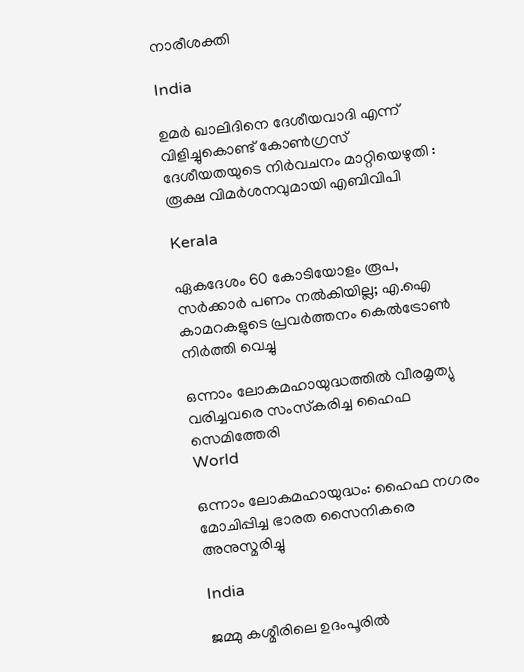നാരീശക്തി

India

ഉമർ ഖാലിദിനെ ദേശീയവാദി എന്ന് വിളിച്ചുകൊണ്ട് കോൺഗ്രസ് ദേശീയതയുടെ നിർവചനം മാറ്റിയെഴുതി : രൂക്ഷ വിമർശനവുമായി എബിവിപി

Kerala

ഏകദേശം 60 കോടിയോളം രൂപ, സര്‍ക്കാര്‍ പണം നല്‍കിയില്ല; എ.ഐ കാമറകളുടെ പ്രവര്‍ത്തനം കെല്‍ട്രോണ്‍ നിര്‍ത്തി വെച്ചു

ഒന്നാം ലോകമഹായുദ്ധത്തില്‍ വീരമൃത്യു വരിച്ചവരെ സംസ്‌കരിച്ച ഹൈഫ സെമിത്തേരി
World

ഒന്നാം ലോകമഹായുദ്ധം: ഹൈഫ നഗരം മോചിപ്പിച്ച ഭാരത സൈനികരെ അനുസ്മരിച്ചു

India

ജമ്മു കശ്മീരിലെ ഉദംപൂരിൽ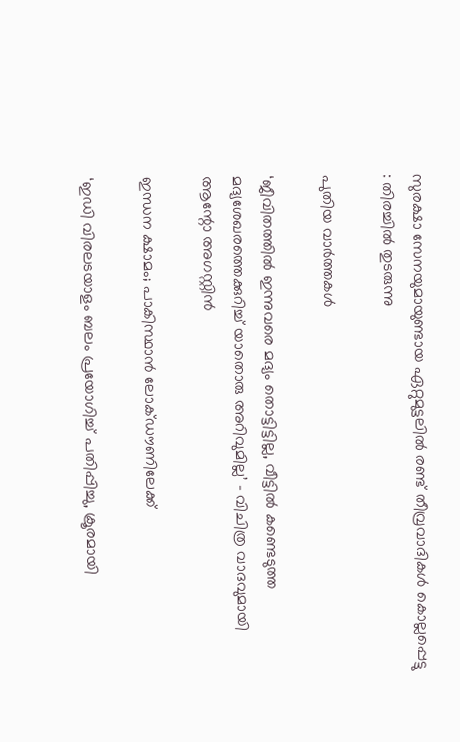സുരക്ഷാ സേനയുമായുണ്ടായ ഏറ്റുമുട്ടലിൽ രണ്ട് തീവ്രവാദികൾ കൊല്ലപ്പെട്ടു : തിരച്ചിൽ തുടരുന്നു

പുതിയ വാര്‍ത്തകള്‍

‘ജീവിതത്തിൽ ഇന്നുവരെ മദ്യം തൊട്ടിട്ടില്ല, വീട്ടിൽ കണ്ടെടുത്ത മദ്യശേഖരത്തെക്കുറിച്ച് യാതൊരു അറിവുമില്ല’ – വിചിത്ര വാദവുമായി ആന്റോ അഗസ്റ്റിൻ

ഇന്ധന ക്ഷാമം; പാകിസ്ഥാന്‍ ലോക്ഡൗണിലേക്ക്

‘ഇഡി വിരലടയാളം ബലം പ്രയോഗിച്ച് പതിപ്പിച്ചു, ക്രൂരമായി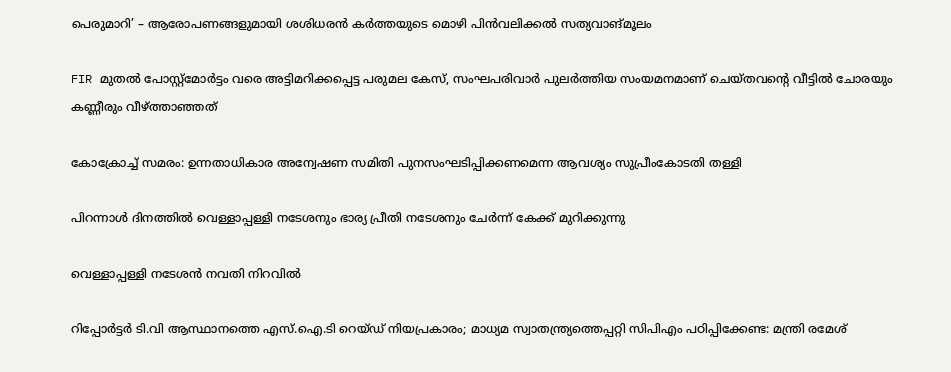പെരുമാറി’ – ആരോപണങ്ങളുമായി ശശിധരൻ കർത്തയുടെ മൊഴി പിൻവലിക്കൽ സത്യവാങ്മൂലം

FIR മുതൽ പോസ്റ്റ്‌മോർട്ടം വരെ അട്ടിമറിക്കപ്പെട്ട പരുമല കേസ്, സംഘപരിവാർ പുലർത്തിയ സംയമനമാണ് ചെയ്തവന്റെ വീട്ടിൽ ചോരയും കണ്ണീരും വീഴ്‌ത്താഞ്ഞത്

കോക്രോച്ച് സമരം: ഉന്നതാധികാര അന്വേഷണ സമിതി പുനസംഘടിപ്പിക്കണമെന്ന ആവശ്യം സുപ്രീംകോടതി തള്ളി

പിറന്നാള്‍ ദിനത്തില്‍ വെള്ളാപ്പള്ളി നടേശനും ഭാര്യ പ്രീതി നടേശനും ചേര്‍ന്ന് കേക്ക് മുറിക്കുന്നു

വെള്ളാപ്പള്ളി നടേശന്‍ നവതി നിറവില്‍

റിപ്പോർട്ടർ ടി.വി ആസ്ഥാനത്തെ എസ്.ഐ.ടി റെയ്ഡ് നിയപ്രകാരം; മാധ്യമ സ്വാതന്ത്ര്യത്തെപ്പറ്റി സിപിഎം പഠിപ്പിക്കേണ്ട: മന്ത്രി രമേശ്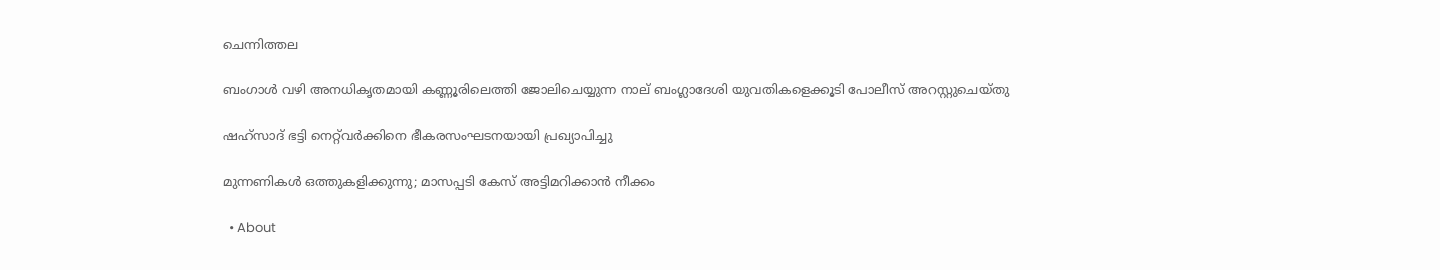ചെന്നിത്തല

ബംഗാൾ വഴി അനധികൃതമായി കണ്ണൂരിലെത്തി ജോലിചെയ്യുന്ന നാല് ബംഗ്ലാദേശി യുവതികളെക്കൂടി പോലീസ് അറസ്റ്റുചെയ്തു

ഷഹ്‌സാദ് ഭട്ടി നെറ്റ്‌വര്‍ക്കിനെ ഭീകരസംഘടനയായി പ്രഖ്യാപിച്ചു

മുന്നണികള്‍ ഒത്തുകളിക്കുന്നു; മാസപ്പടി കേസ് അട്ടിമറിക്കാന്‍ നീക്കം

  • About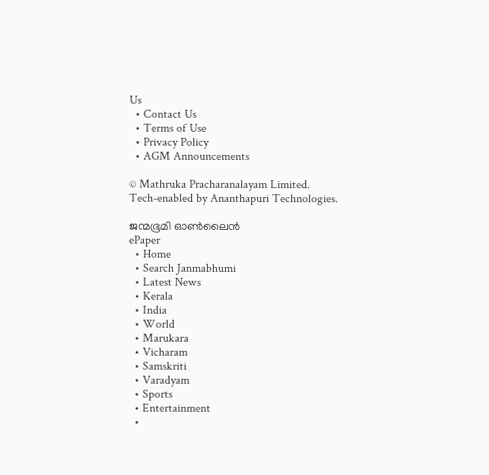Us
  • Contact Us
  • Terms of Use
  • Privacy Policy
  • AGM Announcements

© Mathruka Pracharanalayam Limited.
Tech-enabled by Ananthapuri Technologies.

ജന്മഭൂമി ഓണ്‍ലൈന്‍
ePaper
  • Home
  • Search Janmabhumi
  • Latest News
  • Kerala
  • India
  • World
  • Marukara
  • Vicharam
  • Samskriti
  • Varadyam
  • Sports
  • Entertainment
  •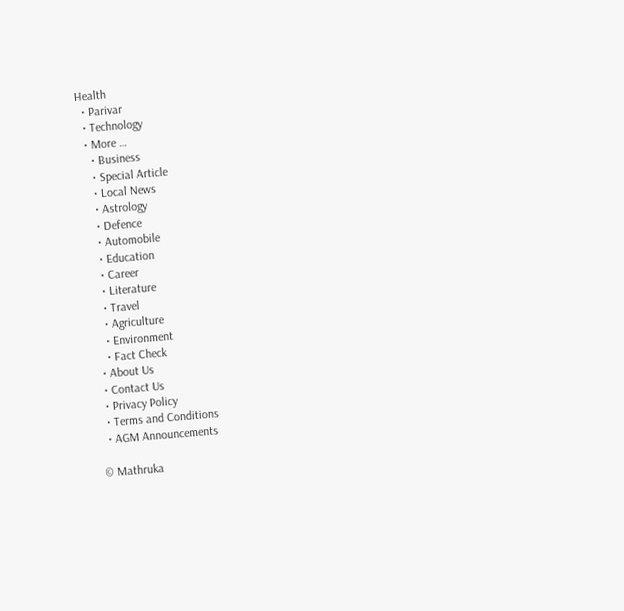Health
  • Parivar
  • Technology
  • More …
    • Business
    • Special Article
    • Local News
    • Astrology
    • Defence
    • Automobile
    • Education
    • Career
    • Literature
    • Travel
    • Agriculture
    • Environment
    • Fact Check
  • About Us
  • Contact Us
  • Privacy Policy
  • Terms and Conditions
  • AGM Announcements

© Mathruka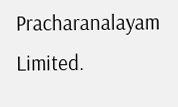Pracharanalayam Limited.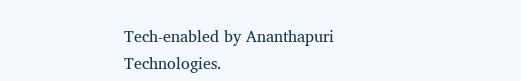Tech-enabled by Ananthapuri Technologies.